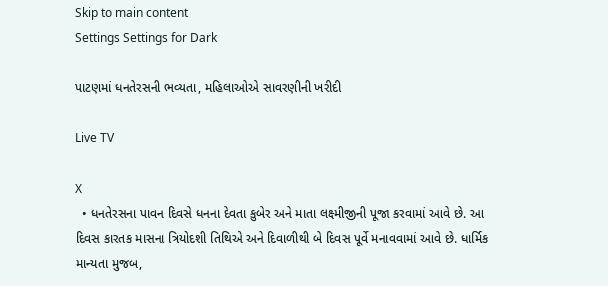Skip to main content
Settings Settings for Dark

પાટણમાં ધનતેરસની ભવ્યતા, મહિલાઓએ સાવરણીની ખરીદી

Live TV

X
  • ધનતેરસના પાવન દિવસે ધનના દેવતા કુબેર અને માતા લક્ષ્મીજીની પૂજા કરવામાં આવે છે. આ દિવસ કારતક માસના ત્રિયોદશી તિથિએ અને દિવાળીથી બે દિવસ પૂર્વે મનાવવામાં આવે છે. ધાર્મિક માન્યતા મુજબ,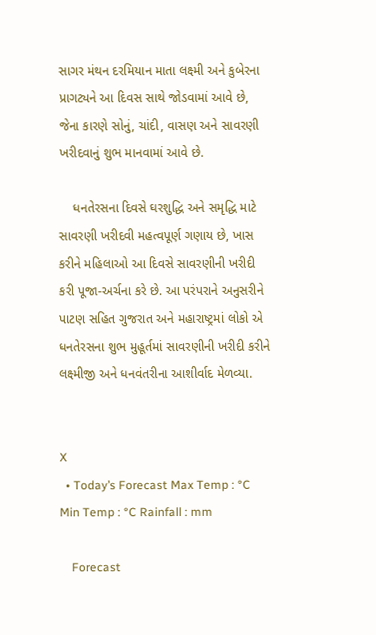સાગર મંથન દરમિયાન માતા લક્ષ્મી અને કુબેરના પ્રાગટ્યને આ દિવસ સાથે જોડવામાં આવે છે, જેના કારણે સોનું, ચાંદી, વાસણ અને સાવરણી ખરીદવાનું શુભ માનવામાં આવે છે.

    ધનતેરસના દિવસે ઘરશુદ્ધિ અને સમૃદ્ધિ માટે સાવરણી ખરીદવી મહત્વપૂર્ણ ગણાય છે, ખાસ કરીને મહિલાઓ આ દિવસે સાવરણીની ખરીદી કરી પૂજા-અર્ચના કરે છે. આ પરંપરાને અનુસરીને પાટણ સહિત ગુજરાત અને મહારાષ્ટ્રમાં લોકો એ ધનતેરસના શુભ મુહૂર્તમાં સાવરણીની ખરીદી કરીને લક્ષ્મીજી અને ધનવંતરીના આશીર્વાદ મેળવ્યા.


X
  • Today’s Forecast Max Temp : °C Min Temp : °C Rainfall : mm

    Forecast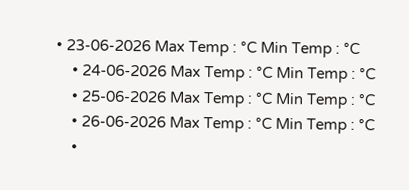• 23-06-2026 Max Temp : °C Min Temp : °C
    • 24-06-2026 Max Temp : °C Min Temp : °C
    • 25-06-2026 Max Temp : °C Min Temp : °C
    • 26-06-2026 Max Temp : °C Min Temp : °C
    •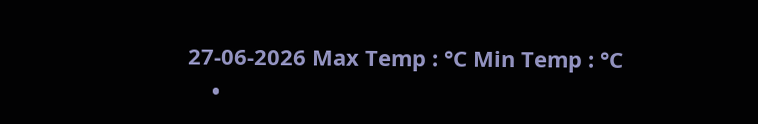27-06-2026 Max Temp : °C Min Temp : °C
    •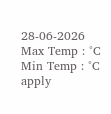28-06-2026 Max Temp : °C Min Temp : °C
apply